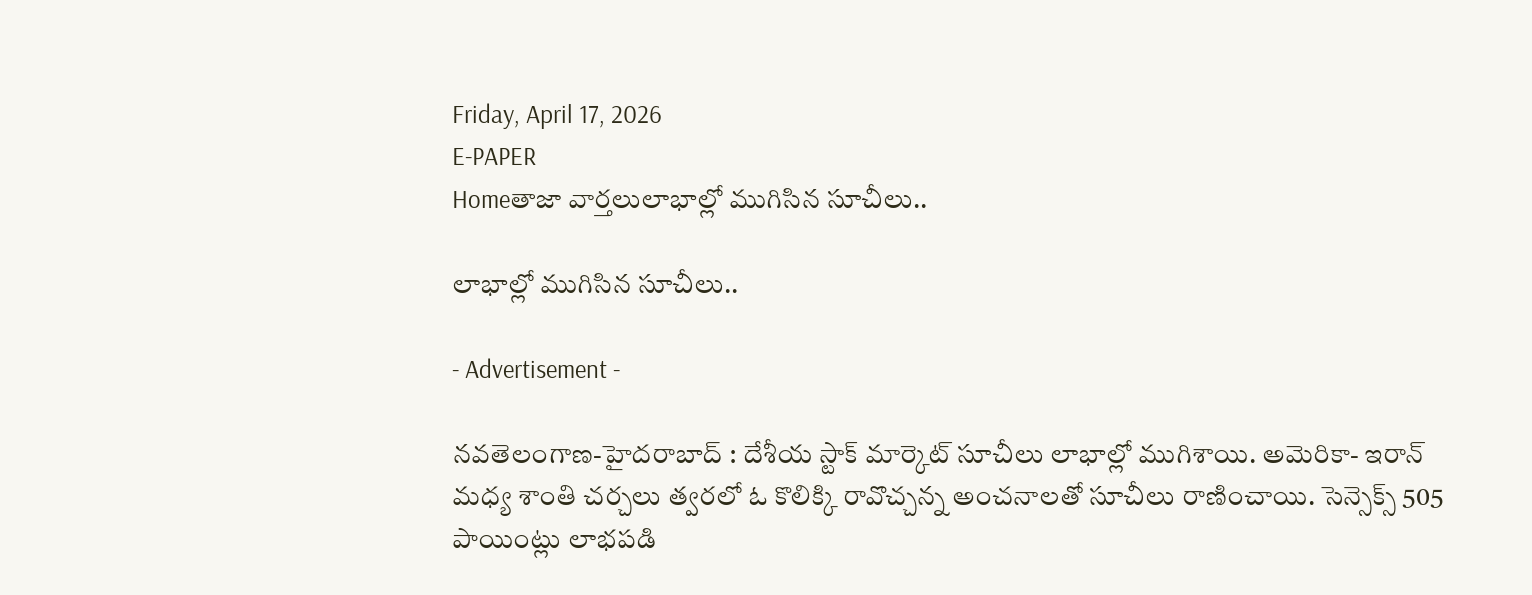Friday, April 17, 2026
E-PAPER
Homeతాజా వార్తలులాభాల్లో ముగిసిన సూచీలు..

లాభాల్లో ముగిసిన సూచీలు..

- Advertisement -

న‌వ‌తెలంగాణ‌-హైద‌రాబాద్ : దేశీయ స్టాక్‌ మార్కెట్‌ సూచీలు లాభాల్లో ముగిశాయి. అమెరికా- ఇరాన్‌ మధ్య శాంతి చర్చలు త్వరలో ఓ కొలిక్కి రావొచ్చన్న అంచనాలతో సూచీలు రాణించాయి. సెన్సెక్స్‌ 505 పాయింట్లు లాభపడి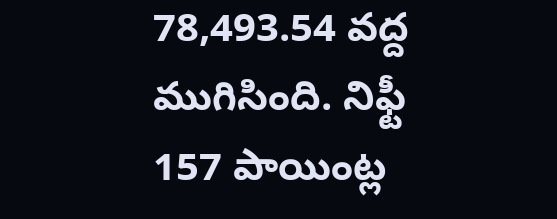78,493.54 వద్ద ముగిసింది. నిఫ్టీ 157 పాయింట్ల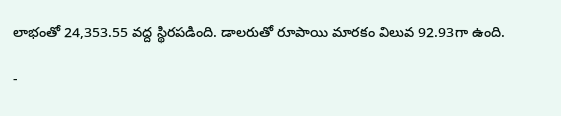లాభంతో 24,353.55 వద్ద స్థిరపడింది. డాలరుతో రూపాయి మారకం విలువ 92.93గా ఉంది.

-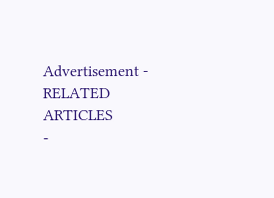Advertisement -
RELATED ARTICLES
-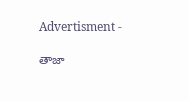Advertisment -

తాజా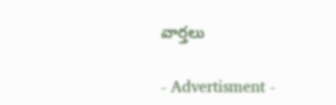వార్తలు

- Advertisment -